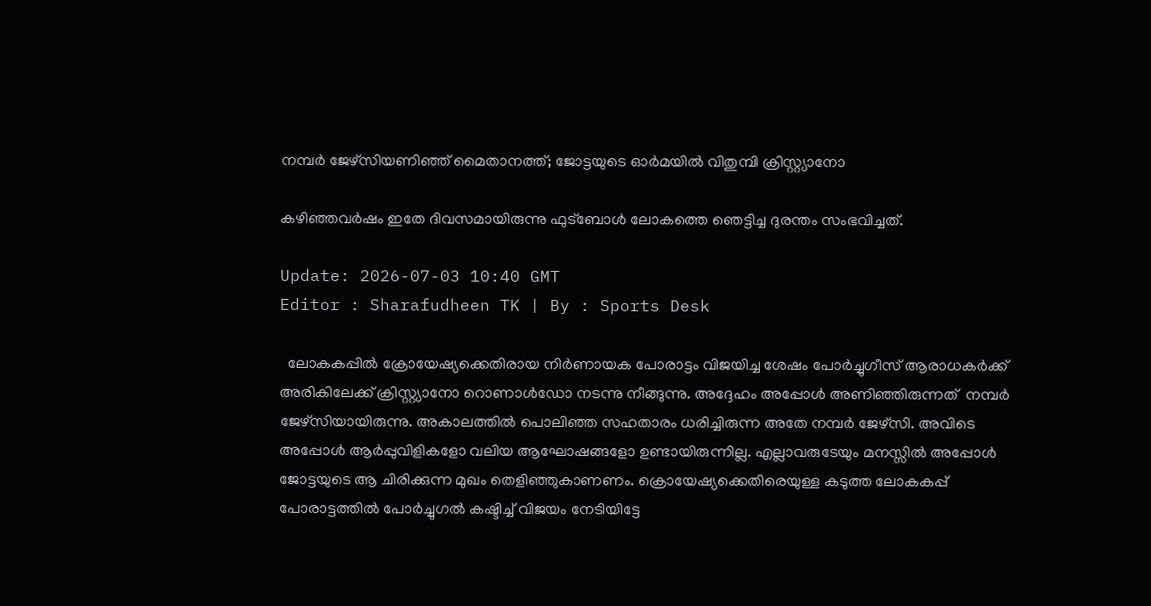നമ്പർ ജേഴ്‌സിയണിഞ്ഞ് മൈതാനത്ത്; ജോട്ടയുടെ ഓർമയിൽ വിതുമ്പി ക്രിസ്റ്റ്യാനോ

കഴിഞ്ഞവർഷം ഇതേ ദിവസമായിരുന്നു ഫുട്‌ബോൾ ലോകത്തെ ഞെട്ടിച്ച ദുരന്തം സംഭവിച്ചത്.

Update: 2026-07-03 10:40 GMT
Editor : Sharafudheen TK | By : Sports Desk

  ലോകകപ്പിൽ ക്രോയേഷ്യക്കെതിരായ നിർണായക പോരാട്ടം വിജയിച്ച ശേഷം പോർച്ചുഗീസ് ആരാധകർക്ക് അരികിലേക്ക് ക്രിസ്റ്റ്യാനോ റൊണാൾഡോ നടന്നു നീങ്ങുന്നു. അദ്ദേഹം അപ്പോൾ അണിഞ്ഞിരുന്നത്  നമ്പർ ജേഴ്‌സിയായിരുന്നു. അകാലത്തിൽ പൊലിഞ്ഞ സഹതാരം ധരിച്ചിരുന്ന അതേ നമ്പർ ജേഴ്‌സി. അവിടെ അപ്പോൾ ആർപ്പുവിളികളോ വലിയ ആഘോഷങ്ങളോ ഉണ്ടായിരുന്നില്ല. എല്ലാവരുടേയും മനസ്സിൽ അപ്പോൾ ജോട്ടയുടെ ആ ചിരിക്കുന്ന മുഖം തെളിഞ്ഞുകാണണം. ക്രൊയേഷ്യക്കെതിരെയുള്ള കടുത്ത ലോകകപ്പ് പോരാട്ടത്തിൽ പോർച്ചുഗൽ കഷ്ടിച്ച് വിജയം നേടിയിട്ടേ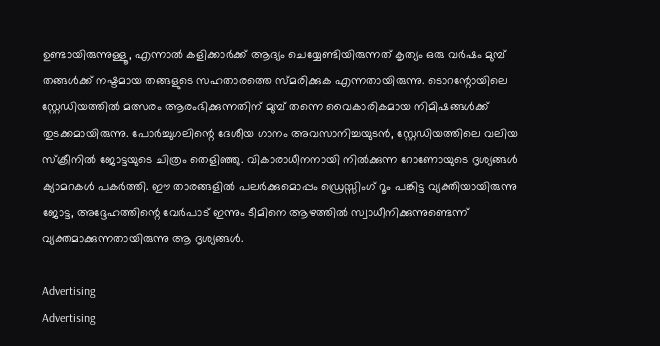ഉണ്ടായിരുന്നുള്ളൂ, എന്നാൽ കളിക്കാർക്ക് ആദ്യം ചെയ്യേണ്ടിയിരുന്നത് കൃത്യം ഒരു വർഷം മുമ്പ് തങ്ങൾക്ക് നഷ്ടമായ തങ്ങളുടെ സഹതാരത്തെ സ്മരിക്കുക എന്നതായിരുന്നു. ടൊറന്റോയിലെ സ്റ്റേഡിയത്തിൽ മത്സരം ആരംഭിക്കുന്നതിന് മുമ്പ് തന്നെ വൈകാരികമായ നിമിഷങ്ങൾക്ക് തുടക്കമായിരുന്നു. പോർച്ചുഗലിന്റെ ദേശീയ ഗാനം അവസാനിച്ചയുടൻ, സ്റ്റേഡിയത്തിലെ വലിയ സ്‌ക്രീനിൽ ജോട്ടയുടെ ചിത്രം തെളിഞ്ഞു. വികാരാധീനനായി നിൽക്കുന്ന റോണോയുടെ ദൃശ്യങ്ങൾ ക്യാമറകൾ പകർത്തി. ഈ താരങ്ങളിൽ പലർക്കുമൊപ്പം ഡ്രെസ്സിംഗ് റൂം പങ്കിട്ട വ്യക്തിയായിരുന്നു ജോട്ട, അദ്ദേഹത്തിന്റെ വേർപാട് ഇന്നും ടീമിനെ ആഴത്തിൽ സ്വാധീനിക്കുന്നുണ്ടെന്ന് വ്യക്തമാക്കുന്നതായിരുന്നു ആ ദൃശ്യങ്ങൾ.

Advertising
Advertising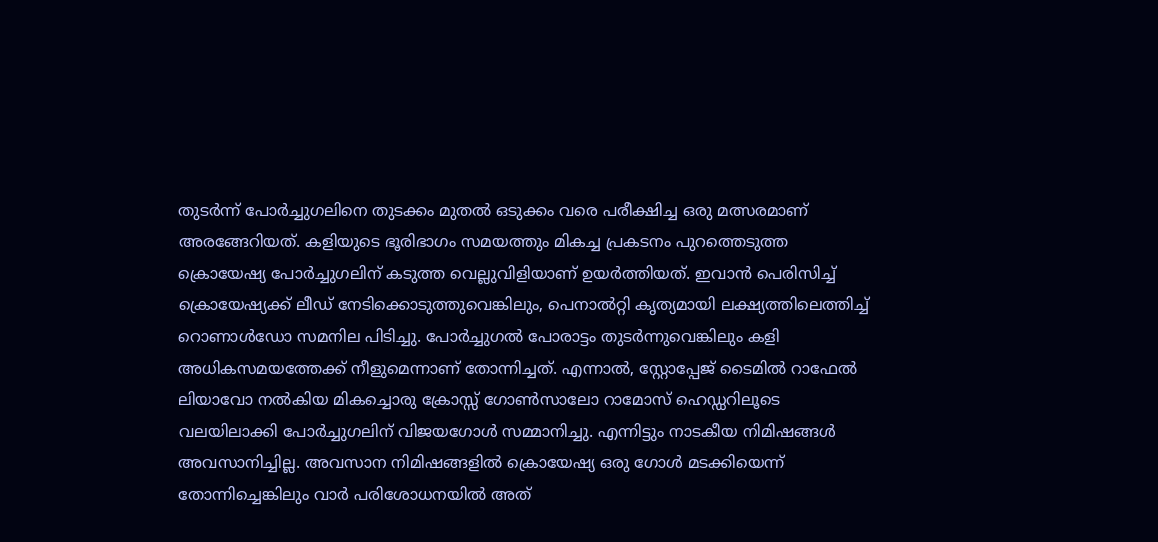തുടർന്ന് പോർച്ചുഗലിനെ തുടക്കം മുതൽ ഒടുക്കം വരെ പരീക്ഷിച്ച ഒരു മത്സരമാണ് അരങ്ങേറിയത്. കളിയുടെ ഭൂരിഭാഗം സമയത്തും മികച്ച പ്രകടനം പുറത്തെടുത്ത ക്രൊയേഷ്യ പോർച്ചുഗലിന് കടുത്ത വെല്ലുവിളിയാണ് ഉയർത്തിയത്. ഇവാൻ പെരിസിച്ച് ക്രൊയേഷ്യക്ക് ലീഡ് നേടിക്കൊടുത്തുവെങ്കിലും, പെനാൽറ്റി കൃത്യമായി ലക്ഷ്യത്തിലെത്തിച്ച് റൊണാൾഡോ സമനില പിടിച്ചു. പോർച്ചുഗൽ പോരാട്ടം തുടർന്നുവെങ്കിലും കളി അധികസമയത്തേക്ക് നീളുമെന്നാണ് തോന്നിച്ചത്. എന്നാൽ, സ്റ്റോപ്പേജ് ടൈമിൽ റാഫേൽ ലിയാവോ നൽകിയ മികച്ചൊരു ക്രോസ്സ് ഗോൺസാലോ റാമോസ് ഹെഡ്ഡറിലൂടെ വലയിലാക്കി പോർച്ചുഗലിന് വിജയഗോൾ സമ്മാനിച്ചു. എന്നിട്ടും നാടകീയ നിമിഷങ്ങൾ അവസാനിച്ചില്ല. അവസാന നിമിഷങ്ങളിൽ ക്രൊയേഷ്യ ഒരു ഗോൾ മടക്കിയെന്ന് തോന്നിച്ചെങ്കിലും വാർ പരിശോധനയിൽ അത്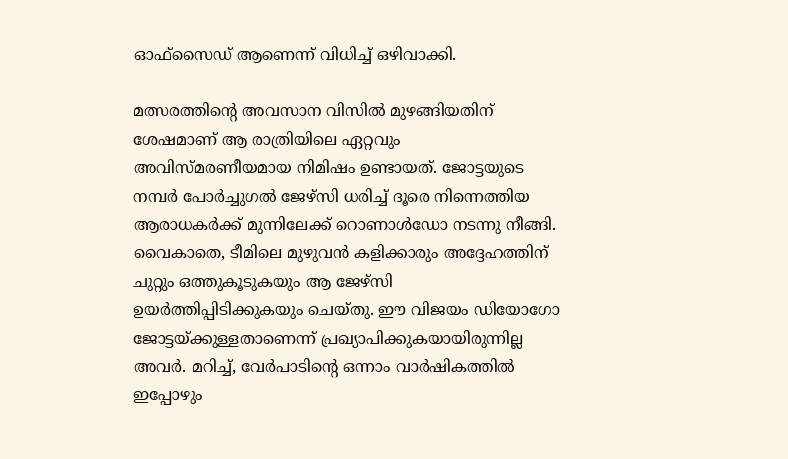ഓഫ്സൈഡ് ആണെന്ന് വിധിച്ച് ഒഴിവാക്കി.

മത്സരത്തിന്റെ അവസാന വിസിൽ മുഴങ്ങിയതിന് ശേഷമാണ് ആ രാത്രിയിലെ ഏറ്റവും അവിസ്മരണീയമായ നിമിഷം ഉണ്ടായത്. ജോട്ടയുടെ നമ്പർ പോർച്ചുഗൽ ജേഴ്‌സി ധരിച്ച് ദൂരെ നിന്നെത്തിയ ആരാധകർക്ക് മുന്നിലേക്ക് റൊണാൾഡോ നടന്നു നീങ്ങി. വൈകാതെ, ടീമിലെ മുഴുവൻ കളിക്കാരും അദ്ദേഹത്തിന് ചുറ്റും ഒത്തുകൂടുകയും ആ ജേഴ്‌സി ഉയർത്തിപ്പിടിക്കുകയും ചെയ്തു. ഈ വിജയം ഡിയോഗോ ജോട്ടയ്ക്കുള്ളതാണെന്ന് പ്രഖ്യാപിക്കുകയായിരുന്നില്ല അവർ. മറിച്ച്, വേർപാടിന്റെ ഒന്നാം വാർഷികത്തിൽ ഇപ്പോഴും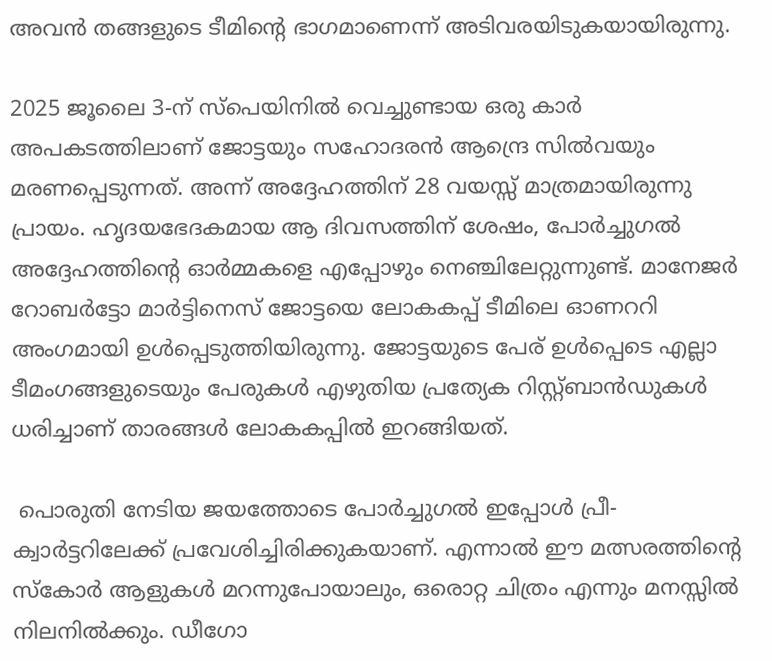അവൻ തങ്ങളുടെ ടീമിന്റെ ഭാഗമാണെന്ന് അടിവരയിടുകയായിരുന്നു.

2025 ജൂലൈ 3-ന് സ്‌പെയിനിൽ വെച്ചുണ്ടായ ഒരു കാർ അപകടത്തിലാണ് ജോട്ടയും സഹോദരൻ ആന്ദ്രെ സിൽവയും മരണപ്പെടുന്നത്. അന്ന് അദ്ദേഹത്തിന് 28 വയസ്സ് മാത്രമായിരുന്നു പ്രായം. ഹൃദയഭേദകമായ ആ ദിവസത്തിന് ശേഷം, പോർച്ചുഗൽ അദ്ദേഹത്തിന്റെ ഓർമ്മകളെ എപ്പോഴും നെഞ്ചിലേറ്റുന്നുണ്ട്. മാനേജർ റോബർട്ടോ മാർട്ടിനെസ് ജോട്ടയെ ലോകകപ്പ് ടീമിലെ ഓണററി അംഗമായി ഉൾപ്പെടുത്തിയിരുന്നു. ജോട്ടയുടെ പേര് ഉൾപ്പെടെ എല്ലാ ടീമംഗങ്ങളുടെയും പേരുകൾ എഴുതിയ പ്രത്യേക റിസ്റ്റ്ബാൻഡുകൾ ധരിച്ചാണ് താരങ്ങൾ ലോകകപ്പിൽ ഇറങ്ങിയത്.

 പൊരുതി നേടിയ ജയത്തോടെ പോർച്ചുഗൽ ഇപ്പോൾ പ്രീ-ക്വാർട്ടറിലേക്ക് പ്രവേശിച്ചിരിക്കുകയാണ്. എന്നാൽ ഈ മത്സരത്തിന്റെ സ്‌കോർ ആളുകൾ മറന്നുപോയാലും, ഒരൊറ്റ ചിത്രം എന്നും മനസ്സിൽ നിലനിൽക്കും. ഡീഗോ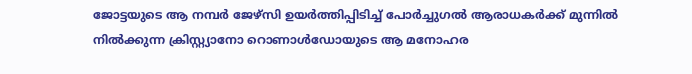ജോട്ടയുടെ ആ നമ്പർ ജേഴ്‌സി ഉയർത്തിപ്പിടിച്ച് പോർച്ചുഗൽ ആരാധകർക്ക് മുന്നിൽ നിൽക്കുന്ന ക്രിസ്റ്റ്യാനോ റൊണാൾഡോയുടെ ആ മനോഹര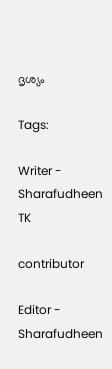ദൃശ്യം

Tags:

Writer - Sharafudheen TK

contributor

Editor - Sharafudheen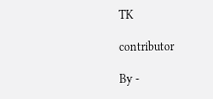TK

contributor

By -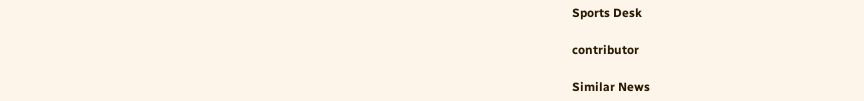Sports Desk

contributor

Similar News